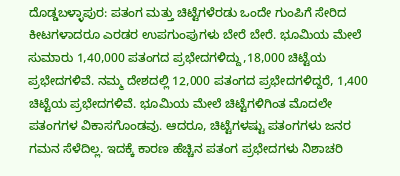ದೊಡ್ಡಬಳ್ಳಾಪುರ: ಪತಂಗ ಮತ್ತು ಚಿಟ್ಟೆಗಳೆರಡು ಒಂದೇ ಗುಂಪಿಗೆ ಸೇರಿದ ಕೀಟಗಳಾದರೂ ಎರಡರ ಉಪಗುಂಪುಗಳು ಬೇರೆ ಬೇರೆ. ಭೂಮಿಯ ಮೇಲೆ ಸುಮಾರು 1,40,000 ಪತಂಗದ ಪ್ರಭೇದಗಳಿದ್ದು,18,000 ಚಿಟ್ಟೆಯ ಪ್ರಭೇದಗಳಿವೆ. ನಮ್ಮ ದೇಶದಲ್ಲಿ 12,000 ಪತಂಗದ ಪ್ರಭೇದಗಳಿದ್ದರೆ, 1,400 ಚಿಟ್ಟೆಯ ಪ್ರಭೇದಗಳಿವೆ. ಭೂಮಿಯ ಮೇಲೆ ಚಿಟ್ಟೆಗಳಿಗಿಂತ ಮೊದಲೇ ಪತಂಗಗಳ ವಿಕಾಸಗೊಂಡವು. ಆದರೂ, ಚಿಟ್ಟೆಗಳಷ್ಟು ಪತಂಗಗಳು ಜನರ ಗಮನ ಸೆಳೆದಿಲ್ಲ. ಇದಕ್ಕೆ ಕಾರಣ ಹೆಚ್ಚಿನ ಪತಂಗ ಪ್ರಭೇದಗಳು ನಿಶಾಚರಿ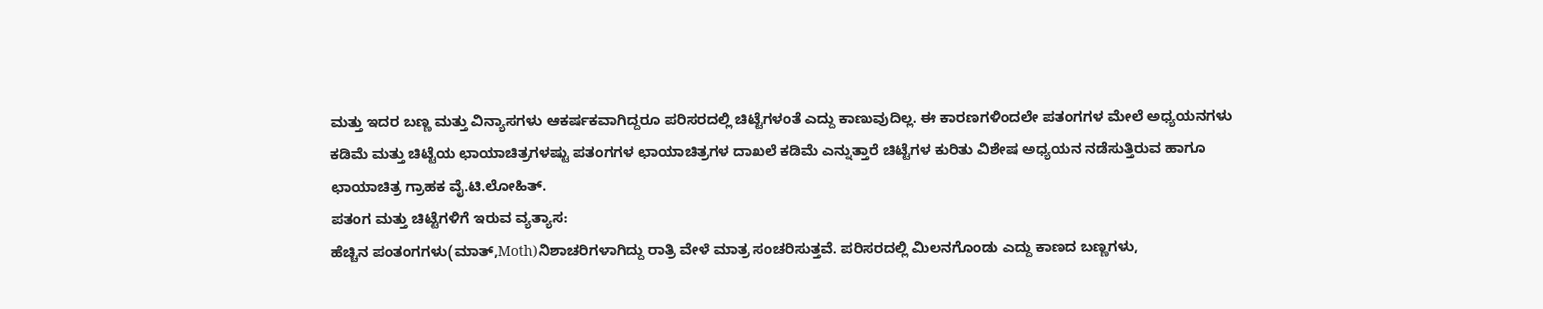ಮತ್ತು ಇದರ ಬಣ್ಣ ಮತ್ತು ವಿನ್ಯಾಸಗಳು ಆಕರ್ಷಕವಾಗಿದ್ದರೂ ಪರಿಸರದಲ್ಲಿ ಚಿಟ್ಟೆಗಳಂತೆ ಎದ್ದು ಕಾಣುವುದಿಲ್ಲ. ಈ ಕಾರಣಗಳಿಂದಲೇ ಪತಂಗಗಳ ಮೇಲೆ ಅಧ್ಯಯನಗಳು ಕಡಿಮೆ ಮತ್ತು ಚಿಟ್ಟೆಯ ಛಾಯಾಚಿತ್ರಗಳಷ್ಟು ಪತಂಗಗಳ ಛಾಯಾಚಿತ್ರಗಳ ದಾಖಲೆ ಕಡಿಮೆ ಎನ್ನುತ್ತಾರೆ ಚಿಟ್ಟೆಗಳ ಕುರಿತು ವಿಶೇಷ ಅಧ್ಯಯನ ನಡೆಸುತ್ತಿರುವ ಹಾಗೂ ಛಾಯಾಚಿತ್ರ ಗ್ರಾಹಕ ವೈ.ಟಿ.ಲೋಹಿತ್.
ಪತಂಗ ಮತ್ತು ಚಿಟ್ಟೆಗಳಿಗೆ ಇರುವ ವ್ಯತ್ಯಾಸ:
ಹೆಚ್ಚಿನ ಪಂತಂಗಗಳು(ಮಾತ್,Moth)ನಿಶಾಚರಿಗಳಾಗಿದ್ದು ರಾತ್ರಿ ವೇಳೆ ಮಾತ್ರ ಸಂಚರಿಸುತ್ತವೆ. ಪರಿಸರದಲ್ಲಿ ಮಿಲನಗೊಂಡು ಎದ್ದು ಕಾಣದ ಬಣ್ಣಗಳು,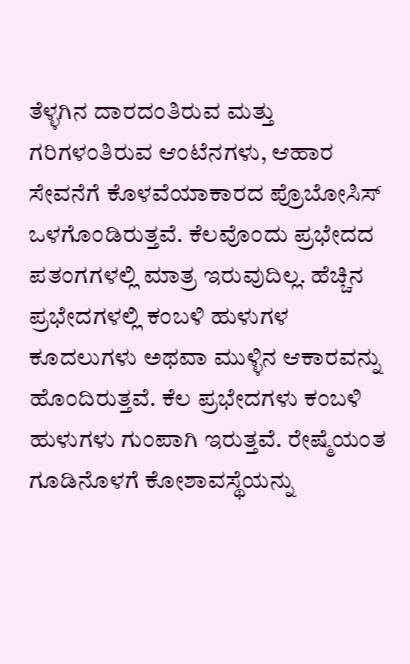ತೆಳ್ಳಗಿನ ದಾರದಂತಿರುವ ಮತ್ತು ಗರಿಗಳಂತಿರುವ ಆಂಟೆನಗಳು, ಆಹಾರ ಸೇವನೆಗೆ ಕೊಳವೆಯಾಕಾರದ ಪ್ರೊಬೋಸಿಸ್ ಒಳಗೊಂಡಿರುತ್ತವೆ. ಕೆಲವೊಂದು ಪ್ರಭೇದದ ಪತಂಗಗಳಲ್ಲಿ ಮಾತ್ರ ಇರುವುದಿಲ್ಲ. ಹೆಚ್ಚಿನ ಪ್ರಭೇದಗಳಲ್ಲಿ ಕಂಬಳಿ ಹುಳುಗಳ ಕೂದಲುಗಳು ಅಥವಾ ಮುಳ್ಳಿನ ಆಕಾರವನ್ನು ಹೊಂದಿರುತ್ತವೆ. ಕೆಲ ಪ್ರಭೇದಗಳು ಕಂಬಳಿ ಹುಳುಗಳು ಗುಂಪಾಗಿ ಇರುತ್ತವೆ. ರೇಷ್ಮೆಯಂತ ಗೂಡಿನೊಳಗೆ ಕೋಶಾವಸ್ಥೆಯನ್ನು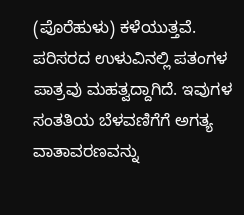(ಪೊರೆಹುಳು) ಕಳೆಯುತ್ತವೆ.
ಪರಿಸರದ ಉಳುವಿನಲ್ಲಿ ಪತಂಗಳ ಪಾತ್ರವು ಮಹತ್ವದ್ದಾಗಿದೆ. ಇವುಗಳ ಸಂತತಿಯ ಬೆಳವಣಿಗೆಗೆ ಅಗತ್ಯ ವಾತಾವರಣವನ್ನು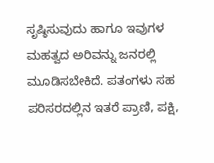ಸೃಷ್ಠಿಸುವುದು ಹಾಗೂ ಇವುಗಳ ಮಹತ್ವದ ಅರಿವನ್ನು ಜನರಲ್ಲಿ ಮೂಡಿಸಬೇಕಿದೆ. ಪತಂಗಳು ಸಹ ಪರಿಸರದಲ್ಲಿನ ಇತರೆ ಪ್ರಾಣಿ, ಪಕ್ಷಿ,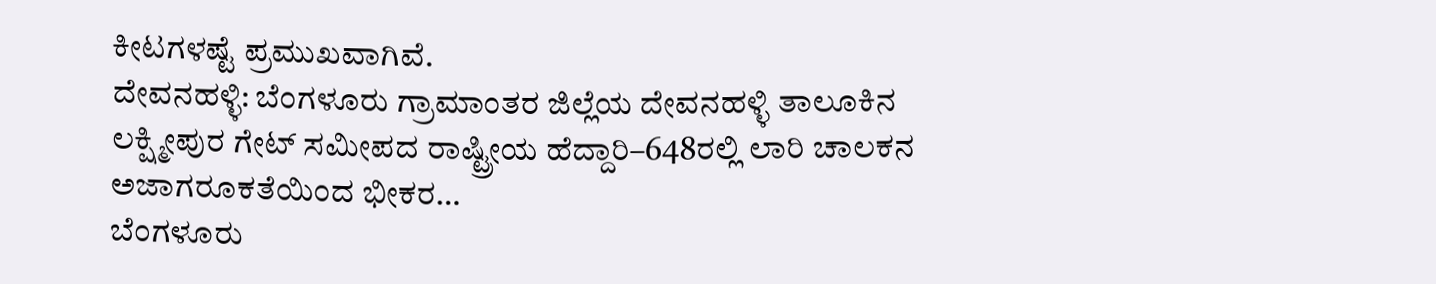ಕೀಟಗಳಷ್ಟೆ ಪ್ರಮುಖವಾಗಿವೆ.
ದೇವನಹಳ್ಳಿ: ಬೆಂಗಳೂರು ಗ್ರಾಮಾಂತರ ಜಿಲ್ಲೆಯ ದೇವನಹಳ್ಳಿ ತಾಲೂಕಿನ ಲಕ್ಷ್ಮೀಪುರ ಗೇಟ್ ಸಮೀಪದ ರಾಷ್ಟ್ರೀಯ ಹೆದ್ದಾರಿ–648ರಲ್ಲಿ ಲಾರಿ ಚಾಲಕನ ಅಜಾಗರೂಕತೆಯಿಂದ ಭೀಕರ…
ಬೆಂಗಳೂರು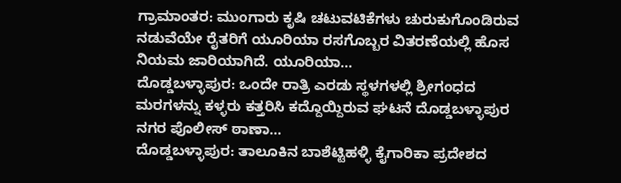ಗ್ರಾಮಾಂತರ: ಮುಂಗಾರು ಕೃಷಿ ಚಟುವಟಿಕೆಗಳು ಚುರುಕುಗೊಂಡಿರುವ ನಡುವೆಯೇ ರೈತರಿಗೆ ಯೂರಿಯಾ ರಸಗೊಬ್ಬರ ವಿತರಣೆಯಲ್ಲಿ ಹೊಸ ನಿಯಮ ಜಾರಿಯಾಗಿದೆ. ಯೂರಿಯಾ…
ದೊಡ್ಡಬಳ್ಳಾಪುರ: ಒಂದೇ ರಾತ್ರಿ ಎರಡು ಸ್ಥಳಗಳಲ್ಲಿ ಶ್ರೀಗಂಧದ ಮರಗಳನ್ನು ಕಳ್ಳರು ಕತ್ತರಿಸಿ ಕದ್ದೊಯ್ದಿರುವ ಘಟನೆ ದೊಡ್ಡಬಳ್ಳಾಪುರ ನಗರ ಪೊಲೀಸ್ ಠಾಣಾ…
ದೊಡ್ಡಬಳ್ಳಾಪುರ: ತಾಲೂಕಿನ ಬಾಶೆಟ್ಟಿಹಳ್ಳಿ ಕೈಗಾರಿಕಾ ಪ್ರದೇಶದ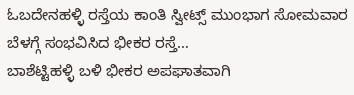ಓಬದೇನಹಳ್ಳಿ ರಸ್ತೆಯ ಕಾಂತಿ ಸ್ವೀಟ್ಸ್ ಮುಂಭಾಗ ಸೋಮವಾರ ಬೆಳಗ್ಗೆ ಸಂಭವಿಸಿದ ಭೀಕರ ರಸ್ತೆ…
ಬಾಶೆಟ್ಟಿಹಳ್ಳಿ ಬಳಿ ಭೀಕರ ಅಪಘಾತವಾಗಿ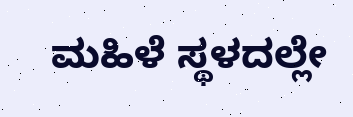ಮಹಿಳೆ ಸ್ಥಳದಲ್ಲೇ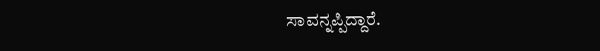ಸಾವನ್ನಪ್ಪಿದ್ದಾರೆ.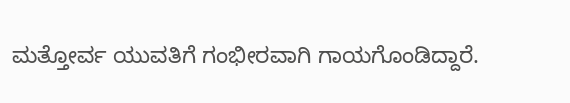ಮತ್ತೋರ್ವ ಯುವತಿಗೆ ಗಂಭೀರವಾಗಿ ಗಾಯಗೊಂಡಿದ್ದಾರೆ.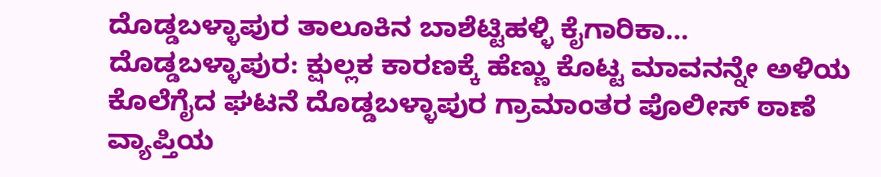ದೊಡ್ಡಬಳ್ಳಾಪುರ ತಾಲೂಕಿನ ಬಾಶೆಟ್ಟಿಹಳ್ಳಿ ಕೈಗಾರಿಕಾ…
ದೊಡ್ಡಬಳ್ಳಾಪುರ: ಕ್ಷುಲ್ಲಕ ಕಾರಣಕ್ಕೆ ಹೆಣ್ಣು ಕೊಟ್ಟ ಮಾವನನ್ನೇ ಅಳಿಯ ಕೊಲೆಗೈದ ಘಟನೆ ದೊಡ್ಡಬಳ್ಳಾಪುರ ಗ್ರಾಮಾಂತರ ಪೊಲೀಸ್ ಠಾಣೆ ವ್ಯಾಪ್ತಿಯ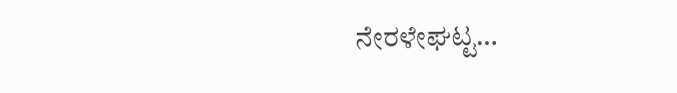ನೇರಳೇಘಟ್ಟ…